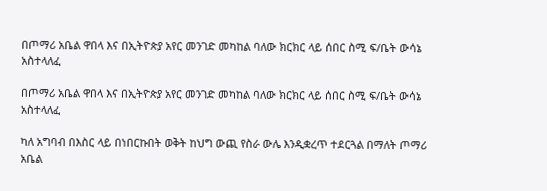በጦማሪ አቤል ዋበላ እና በኢትዮጵያ አየር መንገድ መካከል ባለው ክርክር ላይ ሰበር ስሚ ፍ/ቤት ውሳኔ አስተላለፈ

በጦማሪ አቤል ዋበላ እና በኢትዮጵያ አየር መንገድ መካከል ባለው ክርክር ላይ ሰበር ስሚ ፍ/ቤት ውሳኔ አስተላለፈ

ካለ አግባብ በእስር ላይ በነበርኩበት ወቅት ከህግ ውጪ የስራ ውሌ እንዲቋረጥ ተደርጓል በማለት ጦማሪ አቤል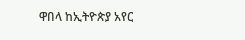ዋበላ ከኢትዮጵያ አየር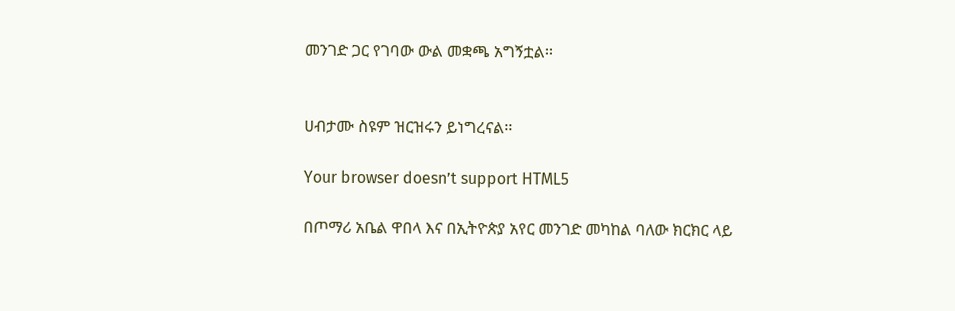መንገድ ጋር የገባው ውል መቋጫ አግኝቷል፡፡


ሀብታሙ ስዩም ዝርዝሩን ይነግረናል፡፡

Your browser doesn’t support HTML5

በጦማሪ አቤል ዋበላ እና በኢትዮጵያ አየር መንገድ መካከል ባለው ክርክር ላይ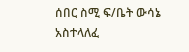ሰበር ስሚ ፍ/ቤት ውሳኔ አስተላለፈ